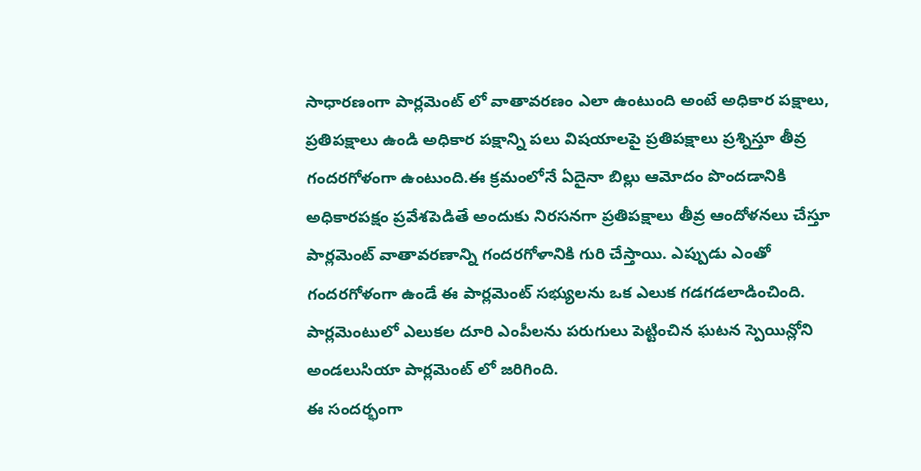సాధారణంగా పార్లమెంట్ లో వాతావరణం ఎలా ఉంటుంది అంటే అధికార పక్షాలు, ప్రతిపక్షాలు ఉండి అధికార పక్షాన్ని పలు విషయాలపై ప్రతిపక్షాలు ప్రశ్నిస్తూ తీవ్ర గందరగోళంగా ఉంటుంది.ఈ క్రమంలోనే ఏదైనా బిల్లు ఆమోదం పొందడానికి అధికారపక్షం ప్రవేశపెడితే అందుకు నిరసనగా ప్రతిపక్షాలు తీవ్ర ఆందోళనలు చేస్తూ పార్లమెంట్ వాతావరణాన్ని గందరగోళానికి గురి చేస్తాయి. ఎప్పుడు ఎంతో గందరగోళంగా ఉండే ఈ పార్లమెంట్ సభ్యులను ఒక ఎలుక గడగడలాడించింది. పార్లమెంటులో ఎలుకల దూరి ఎంపీలను పరుగులు పెట్టించిన ఘటన స్పెయిన్లోని అండలుసియా పార్లమెంట్ లో జరిగింది.
ఈ సందర్భంగా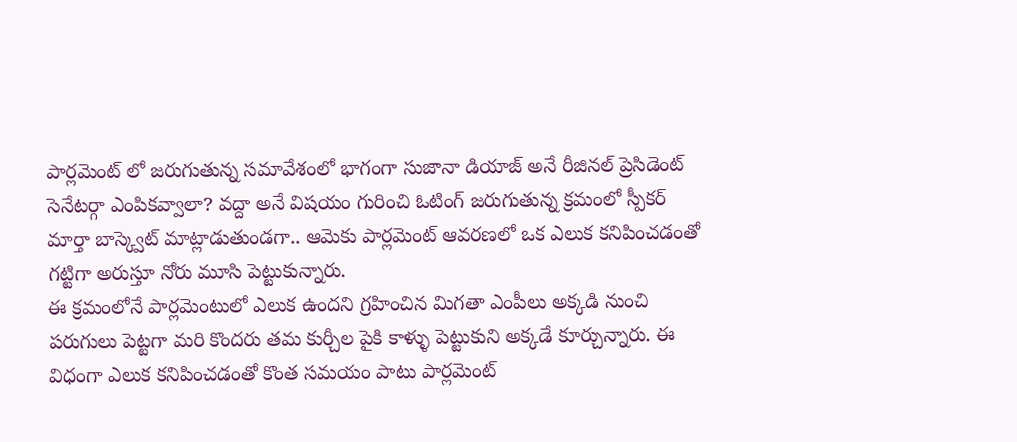పార్లమెంట్ లో జరుగుతున్న సమావేశంలో భాగంగా సుజానా డియాజ్ అనే రీజినల్ ప్రెసిడెంట్ సెనేటర్గా ఎంపికవ్వాలా? వద్దా అనే విషయం గురించి ఓటింగ్ జరుగుతున్న క్రమంలో స్పీకర్ మార్తా బాస్క్వెట్ మాట్లాడుతుండగా.. ఆమెకు పార్లమెంట్ ఆవరణలో ఒక ఎలుక కనిపించడంతో గట్టిగా అరుస్తూ నోరు మూసి పెట్టుకున్నారు.
ఈ క్రమంలోనే పార్లమెంటులో ఎలుక ఉందని గ్రహించిన మిగతా ఎంపీలు అక్కడి నుంచి పరుగులు పెట్టగా మరి కొందరు తమ కుర్చీల పైకి కాళ్ళు పెట్టుకుని అక్కడే కూర్చున్నారు. ఈ విధంగా ఎలుక కనిపించడంతో కొంత సమయం పాటు పార్లమెంట్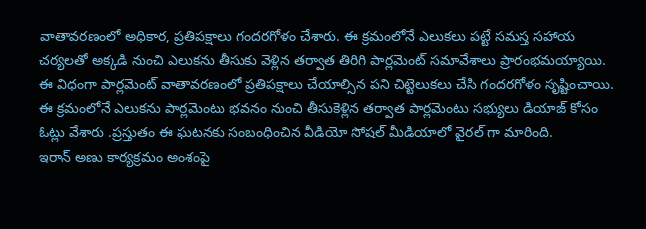వాతావరణంలో అధికార, ప్రతిపక్షాలు గందరగోళం చేశారు. ఈ క్రమంలోనే ఎలుకలు పట్టే సమస్త సహాయ చర్యలతో అక్కడి నుంచి ఎలుకను తీసుకు వెళ్లిన తర్వాత తిరిగి పార్లమెంట్ సమావేశాలు ప్రారంభమయ్యాయి.
ఈ విధంగా పార్లమెంట్ వాతావరణంలో ప్రతిపక్షాలు చేయాల్సిన పని చిట్టెలుకలు చేసి గందరగోళం సృష్టించాయి. ఈ క్రమంలోనే ఎలుకను పార్లమెంటు భవనం నుంచి తీసుకెళ్లిన తర్వాత పార్లమెంటు సభ్యులు డియాజ్ కోసం ఓట్లు వేశారు .ప్రస్తుతం ఈ ఘటనకు సంబంధించిన వీడియో సోషల్ మీడియాలో వైరల్ గా మారింది.
ఇరాన్ అణు కార్యక్రమం అంశంపై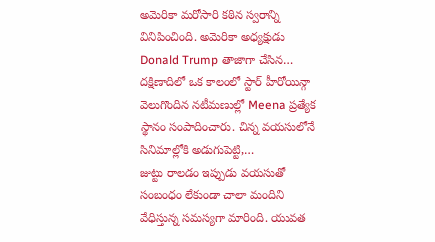అమెరికా మరోసారి కఠిన స్వరాన్ని వినిపించింది. అమెరికా అధ్యక్షుడు Donald Trump తాజాగా చేసిన…
దక్షిణాదిలో ఒక కాలంలో స్టార్ హీరోయిన్గా వెలుగొందిన నటీమణుల్లో Meena ప్రత్యేక స్థానం సంపాదించారు. చిన్న వయసులోనే సినిమాల్లోకి అడుగుపెట్టి,…
జుట్టు రాలడం ఇప్పుడు వయసుతో సంబంధం లేకుండా చాలా మందిని వేధిస్తున్న సమస్యగా మారింది. యువత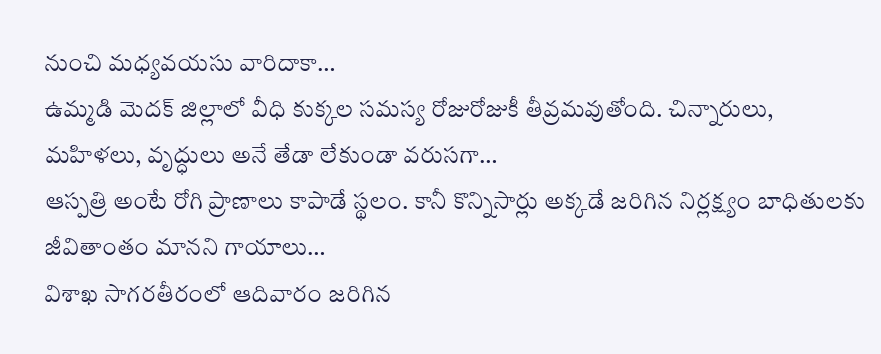నుంచి మధ్యవయసు వారిదాకా…
ఉమ్మడి మెదక్ జిల్లాలో వీధి కుక్కల సమస్య రోజురోజుకీ తీవ్రమవుతోంది. చిన్నారులు, మహిళలు, వృద్ధులు అనే తేడా లేకుండా వరుసగా…
ఆస్పత్రి అంటే రోగి ప్రాణాలు కాపాడే స్థలం. కానీ కొన్నిసార్లు అక్కడే జరిగిన నిర్లక్ష్యం బాధితులకు జీవితాంతం మానని గాయాలు…
విశాఖ సాగరతీరంలో ఆదివారం జరిగిన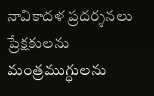నావికాదళ ప్రదర్శనలు ప్రేక్షకులను మంత్రముగ్ధులను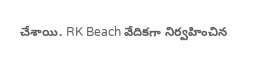చేశాయి. RK Beach వేదికగా నిర్వహించిన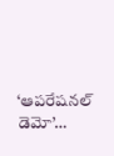‘ఆపరేషనల్ డెమో’…